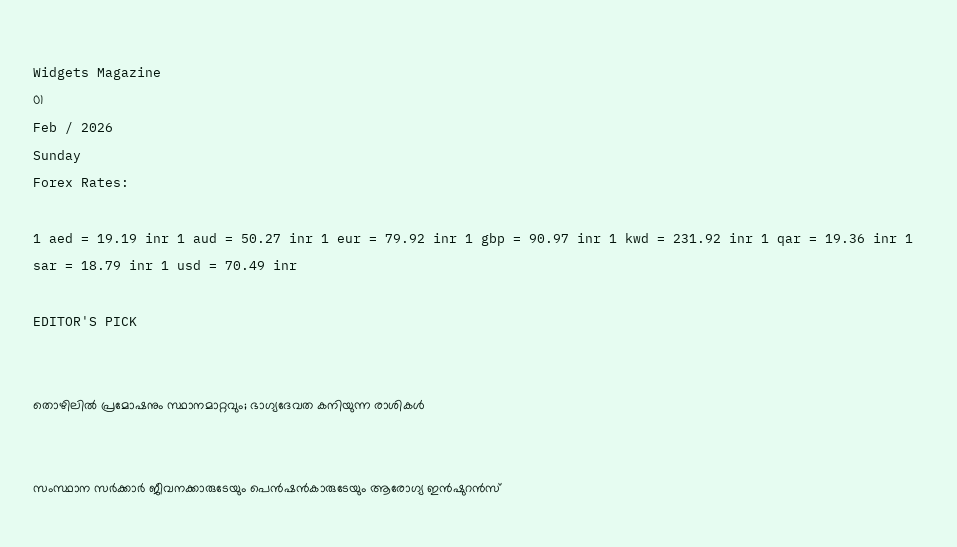Widgets Magazine
01
Feb / 2026
Sunday
Forex Rates:

1 aed = 19.19 inr 1 aud = 50.27 inr 1 eur = 79.92 inr 1 gbp = 90.97 inr 1 kwd = 231.92 inr 1 qar = 19.36 inr 1 sar = 18.79 inr 1 usd = 70.49 inr

EDITOR'S PICK


തൊഴിലിൽ പ്രമോഷനും സ്ഥാനമാറ്റവും; ഭാഗ്യദേവത കനിയുന്ന രാശികൾ


സംസ്ഥാന സർക്കാർ ജീവനക്കാരുടേയും പെൻഷൻകാരുടേയും ആരോഗ്യ ഇൻഷുറൻസ്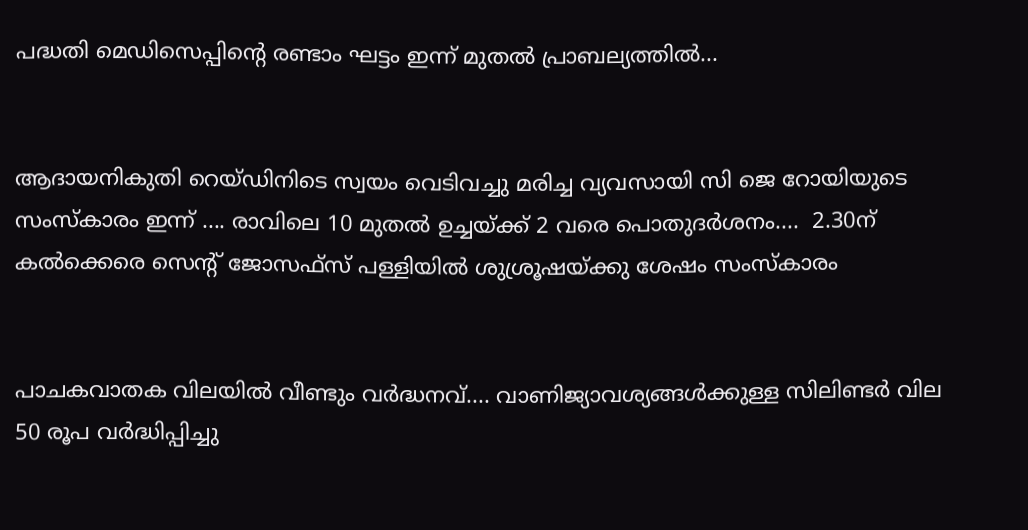പദ്ധതി മെഡിസെപ്പിന്റെ രണ്ടാം ഘട്ടം ഇന്ന് മുതൽ പ്രാബല്യത്തിൽ...


ആദായനികുതി റെയ്ഡിനിടെ സ്വയം വെടിവച്ചു മരിച്ച വ്യവസായി സി ജെ റോയിയുടെ സംസ്‌കാരം ഇന്ന് .... രാവിലെ 10 മുതല്‍ ഉച്ചയ്ക്ക് 2 വരെ പൊതുദർശനം....  2.30ന് കല്‍ക്കെരെ സെന്റ് ജോസഫ്‌സ് പള്ളിയില്‍ ശുശ്രൂഷയ്ക്കു ശേഷം സംസ്‌കാരം


പാചകവാതക വിലയിൽ വീണ്ടും വർദ്ധനവ്.... വാണിജ്യാവശ്യങ്ങള്‍ക്കുള്ള സിലിണ്ടര്‍ വില 50 രൂപ വർദ്ധിപ്പിച്ചു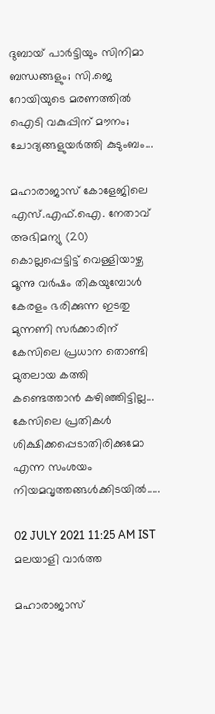ദുബായ് പാർട്ടിയും സിനിമാ ബന്ധങ്ങളും; സി.ജെ റോയിയുടെ മരണത്തിൽ ഐടി വകുപ്പിന് മൗനം; ചോദ്യങ്ങളുയർത്തി കുടുംബം...

മഹാരാജാസ് കോളേജിലെ എസ്.എഫ്.ഐ. നേതാവ് അഭിമന്യു (20) കൊല്ലപ്പെട്ടിട്ട് വെള്ളിയാഴ്ച മൂന്നു വര്‍ഷം തികയുമ്പോള്‍ കേരളം ഭരിക്കുന്ന ഇടതു മുന്നണി സര്‍ക്കാരിന് കേസിലെ പ്രധാന തൊണ്ടി മുതലായ കത്തി കണ്ടെത്താന്‍ കഴിഞ്ഞിട്ടില്ല... കേസിലെ പ്രതികള്‍ ശിക്ഷിക്കപ്പെടാതിരിക്കുമോ എന്ന സംശയം നിയമവൃത്തങ്ങള്‍ക്കിടയില്‍.....

02 JULY 2021 11:25 AM IST
മലയാളി വാര്‍ത്ത

മഹാരാജാസ്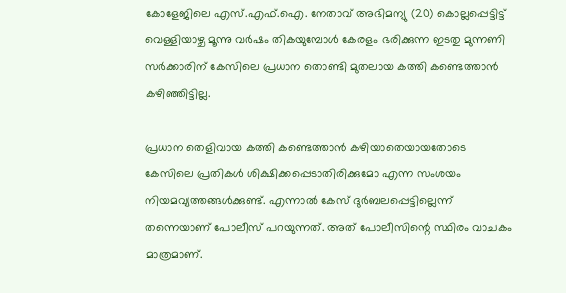കോളേജിലെ എസ്.എഫ്.ഐ. നേതാവ് അഭിമന്യു (20) കൊല്ലപ്പെട്ടിട്ട് വെള്ളിയാഴ്ച മൂന്നു വര്‍ഷം തികയുമ്പോള്‍ കേരളം ഭരിക്കുന്ന ഇടതു മുന്നണി സര്‍ക്കാരിന് കേസിലെ പ്രധാന തൊണ്ടി മുതലായ കത്തി കണ്ടെത്താന്‍ കഴിഞ്ഞിട്ടില്ല.

പ്രധാന തെളിവായ കത്തി കണ്ടെത്താന്‍ കഴിയാതെയായതോടെ കേസിലെ പ്രതികള്‍ ശിക്ഷിക്കപ്പെടാതിരിക്കുമോ എന്ന സംശയം നിയമവ്യത്തങ്ങള്‍ക്കുണ്ട്. എന്നാല്‍ കേസ് ദുര്‍ബലപ്പെട്ടില്ലെന്ന് തന്നെയാണ് പോലീസ് പറയുന്നത്. അത് പോലീസിന്റെ സ്ഥിരം വാചകം മാത്രമാണ്.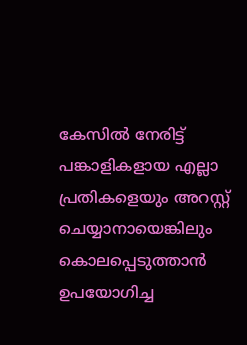കേസില്‍ നേരിട്ട് പങ്കാളികളായ എല്ലാ പ്രതികളെയും അറസ്റ്റ് ചെയ്യാനായെങ്കിലും കൊലപ്പെടുത്താന്‍ ഉപയോഗിച്ച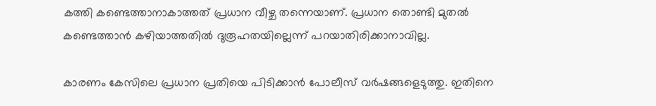കത്തി കണ്ടെത്താനാകാത്തത് പ്രധാന വീഴ്ച തന്നെയാണ്. പ്രധാന തൊണ്ടി മുതല്‍ കണ്ടെത്താന്‍ കഴിയാത്തതില്‍ ദുരൂഹതയില്ലെന്ന് പറയാതിരിക്കാനാവില്ല.

കാരണം കേസിലെ പ്രധാന പ്രതിയെ പിടിക്കാന്‍ പോലീസ് വര്‍ഷങ്ങളെടുത്തു. ഇതിനെ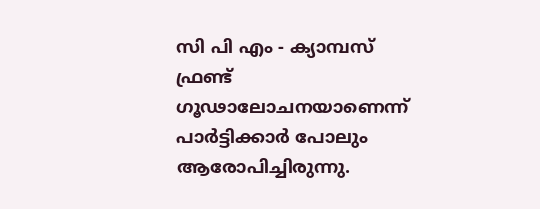സി പി എം - ക്യാമ്പസ് ഫ്രണ്ട് ഗൂഢാലോചനയാണെന്ന് പാര്‍ട്ടിക്കാര്‍ പോലും ആരോപിച്ചിരുന്നു.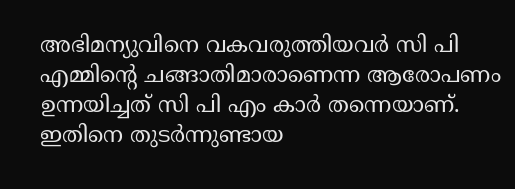അഭിമന്യുവിനെ വകവരുത്തിയവര്‍ സി പി എമ്മിന്റെ ചങ്ങാതിമാരാണെന്ന ആരോപണം ഉന്നയിച്ചത് സി പി എം കാര്‍ തന്നെയാണ്. ഇതിനെ തുടര്‍ന്നുണ്ടായ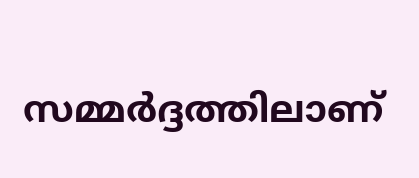സമ്മര്‍ദ്ദത്തിലാണ്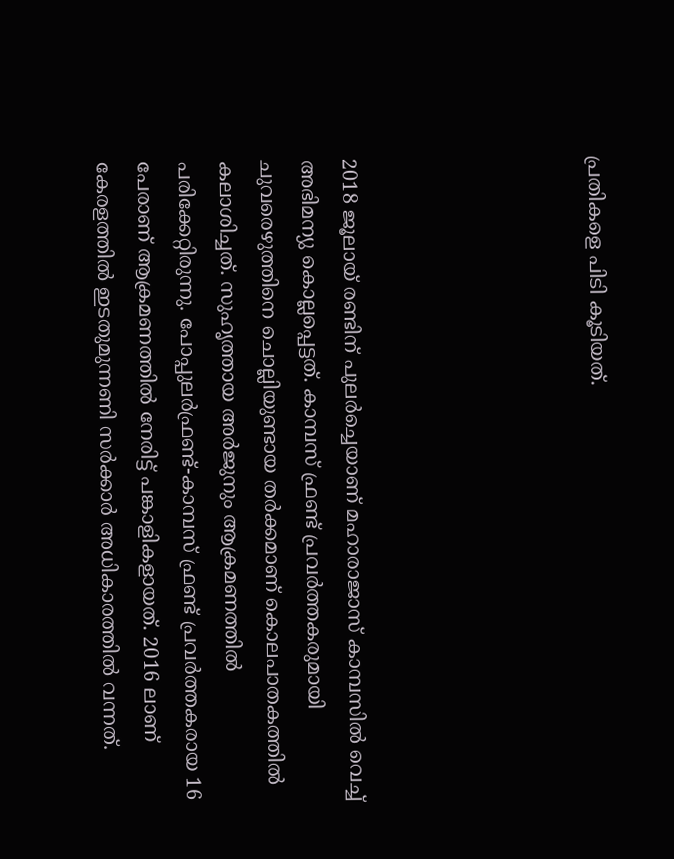പ്രതികളെ പിടി കൂടിയത്.





2018 ജൂലായ് രണ്ടിന് പുലര്‍ച്ചെയാണ് മഹാരാജാസ് കാമ്പസില്‍ വെച്ച് അഭിമന്യു കൊല്ലപ്പെട്ടത്. കാമ്പസ് ഫ്രണ്ട് പ്രവര്‍ത്തകരുമായി ചുവരെഴുത്തിനെ ചൊല്ലിയുണ്ടായ തര്‍ക്കമാണ് കൊലപാതകത്തില്‍ കലാശിച്ചത്. സുഹൃത്തായ അര്‍ജുനും ആക്രമണത്തില്‍ പരിക്കേറ്റിരുന്നു. പോപ്പുലര്‍ഫ്രണ്ട്-കാമ്പസ് ഫ്രണ്ട് പ്രവര്‍ത്തകരായ 16 പേരാണ് ആക്രമണത്തില്‍ നേരിട്ട് പങ്കാളികളായത്. 2016 ലാണ് കേരളത്തില്‍ ഇടതുമുന്നണി സര്‍ക്കാര്‍ അധികാരത്തില്‍ വന്നത്.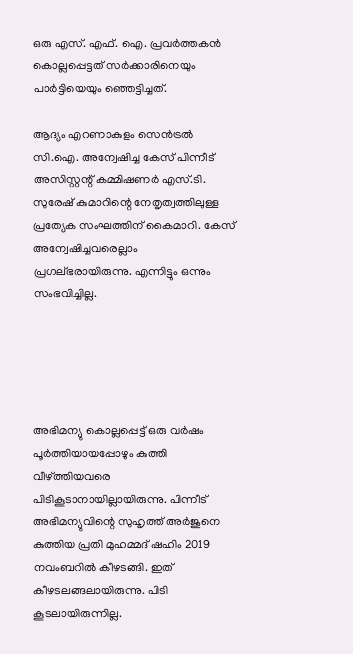ഒരു എസ്. എഫ്. ഐ. പ്രവര്‍ത്തകന്‍ കൊല്ലപ്പെട്ടത് സര്‍ക്കാരിനെയും പാര്‍ട്ടിയെയും ഞ്ഞെട്ടിച്ചത്.

ആദ്യം എറണാകുളം സെന്‍ട്രല്‍ സി.ഐ. അന്വേഷിച്ച കേസ് പിന്നീട് അസിസ്റ്റന്റ് കമ്മിഷണര്‍ എസ്.ടി. സുരേഷ് കുമാറിന്റെ നേതൃത്വത്തിലുള്ള പ്രത്യേക സംഘത്തിന് കൈമാറി. കേസ് അന്വേഷിച്ചവരെല്ലാം പ്രഗല്ഭരായിരുന്നു. എന്നിട്ടും ഒന്നും സംഭവിച്ചില്ല.





അഭിമന്യു കൊല്ലപ്പെട്ട് ഒരു വര്‍ഷം പൂര്‍ത്തിയായപ്പോഴും കുത്തി വീഴ്ത്തിയവരെ പിടികൂടാനായില്ലായിരുന്നു. പിന്നീട് അഭിമന്യുവിന്റെ സുഹൃത്ത് അര്‍ജുനെ കുത്തിയ പ്രതി മുഹമ്മദ് ഷഹിം 2019 നവംബറില്‍ കീഴടങ്ങി. ഇത് കീഴടലങ്ങലായിരുന്നു. പിടി കൂടലായിരുന്നില്ല.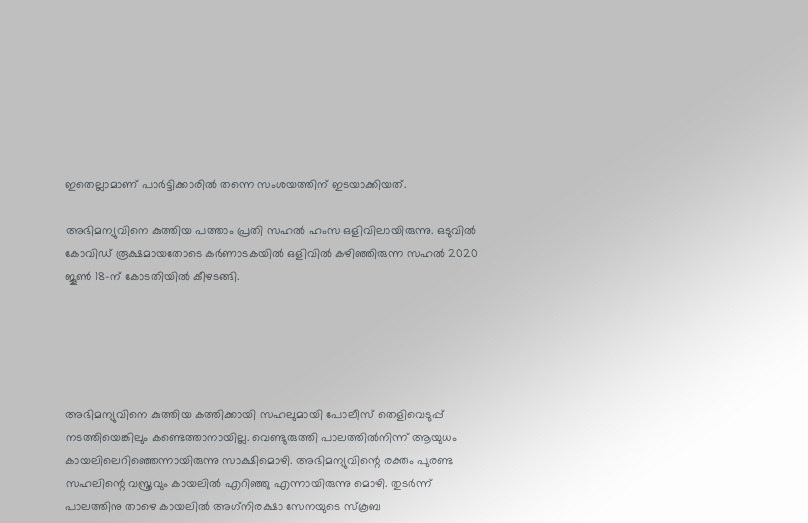ഇതെല്ലാമാണ് പാര്‍ട്ടിക്കാരില്‍ തന്നെ സംശയത്തിന് ഇടയാക്കിയത്.

അഭിമന്യുവിനെ കുത്തിയ പത്താം പ്രതി സഹല്‍ ഹംസ ഒളിവിലായിരുന്നു. ഒടുവില്‍ കോവിഡ് രൂക്ഷമായതോടെ കര്‍ണാടകയില്‍ ഒളിവില്‍ കഴിഞ്ഞിരുന്ന സഹല്‍ 2020 ജൂണ്‍ 18-ന് കോടതിയില്‍ കീഴടങ്ങി.





അഭിമന്യുവിനെ കുത്തിയ കത്തിക്കായി സഹലുമായി പോലീസ് തെളിവെടുപ്പ് നടത്തിയെങ്കിലും കണ്ടെത്താനായില്ല. വെണ്ടുരുത്തി പാലത്തില്‍നിന്ന് ആയുധം കായലിലെറിഞ്ഞെന്നായിരുന്നു സാക്ഷിമൊഴി. അഭിമന്യുവിന്റെ രക്തം പുരണ്ട സഹലിന്റെ വസ്ത്രവും കായലില്‍ എറിഞ്ഞു എന്നായിരുന്നു മൊഴി. തുടര്‍ന്ന് പാലത്തിനു താഴെ കായലില്‍ അഗ്‌നിരക്ഷാ സേനയുടെ സ്‌കൂബ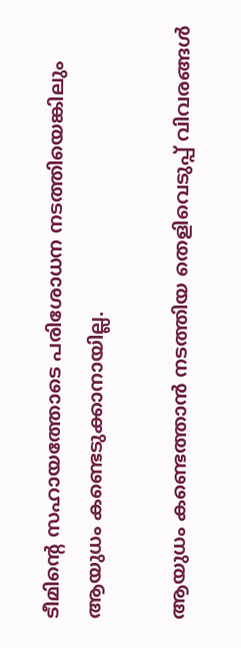ടീമിന്റെ സഹായത്തോടെ പരിശോധന നടത്തിയെങ്കിലും ആയുധം കണ്ടെടുക്കാനായില്ല.

ആയുധം കണ്ടെത്താന്‍ നടത്തിയ തെളിവെടുപ്പ് വിവരങ്ങള്‍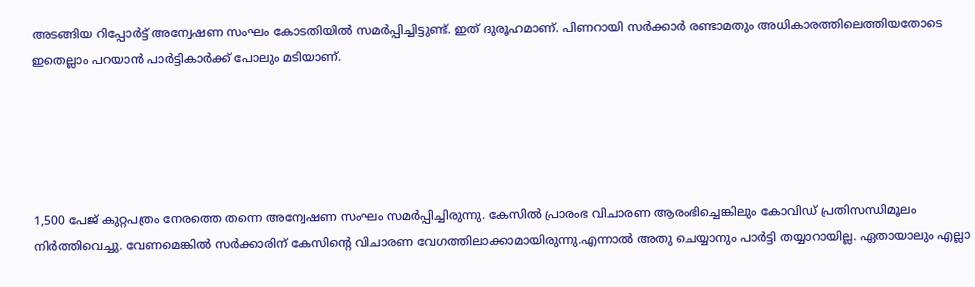അടങ്ങിയ റിപ്പോര്‍ട്ട് അന്വേഷണ സംഘം കോടതിയില്‍ സമര്‍പ്പിച്ചിട്ടുണ്ട്. ഇത് ദുരൂഹമാണ്. പിണറായി സര്‍ക്കാര്‍ രണ്ടാമതും അധികാരത്തിലെത്തിയതോടെ ഇതെല്ലാം പറയാന്‍ പാര്‍ട്ടികാര്‍ക്ക് പോലും മടിയാണ്.





1,500 പേജ് കുറ്റപത്രം നേരത്തെ തന്നെ അന്വേഷണ സംഘം സമര്‍പ്പിച്ചിരുന്നു. കേസില്‍ പ്രാരംഭ വിചാരണ ആരംഭിച്ചെങ്കിലും കോവിഡ് പ്രതിസന്ധിമൂലം നിര്‍ത്തിവെച്ചു. വേണമെങ്കില്‍ സര്‍ക്കാരിന് കേസിന്റെ വിചാരണ വേഗത്തിലാക്കാമായിരുന്നു.എന്നാല്‍ അതു ചെയ്യാനും പാര്‍ട്ടി തയ്യാറായില്ല. ഏതായാലും എല്ലാ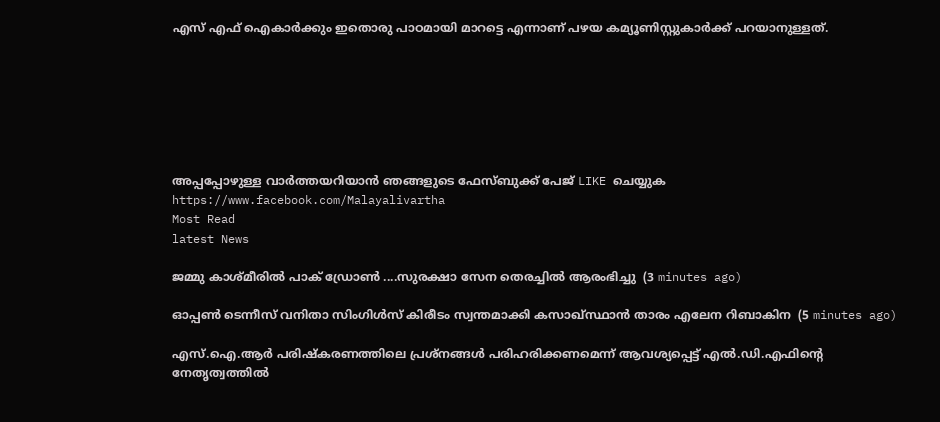എസ് എഫ് ഐകാര്‍ക്കും ഇതൊരു പാഠമായി മാറട്ടെ എന്നാണ് പഴയ കമ്യൂണിസ്റ്റുകാര്‍ക്ക് പറയാനുള്ളത്.







അപ്പപ്പോഴുള്ള വാര്‍ത്തയറിയാന്‍ ഞങ്ങളുടെ ഫേസ്‌ബുക്ക്‌ പേജ് LIKE ചെയ്യുക
https://www.facebook.com/Malayalivartha
Most Read
latest News

ജമ്മു കാശ്മീരിൽ പാക് ഡ്രോൺ ....സുരക്ഷാ സേന തെരച്ചിൽ ആരംഭിച്ചു  (3 minutes ago)

ഓപ്പൺ ടെന്നീസ്‌ വനിതാ സിംഗിൾസ്‌ കിരീടം സ്വന്തമാക്കി കസാഖ്‌സ്ഥാൻ താരം എലേന റിബാകിന  (5 minutes ago)

എസ്.ഐ.ആർ പരിഷ്കരണത്തിലെ പ്രശ്നങ്ങൾ പരിഹരിക്കണമെന്ന് ആവശ്യപ്പെട്ട് എൽ.ഡി.എഫിന്റെ നേതൃത്വത്തിൽ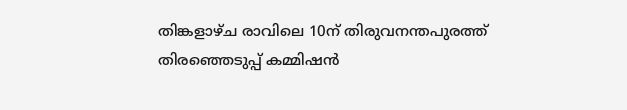തിങ്കളാഴ്ച രാവിലെ 10ന് തിരുവനന്തപുരത്ത്‌ തിരഞ്ഞെടുപ്പ്‌ കമ്മിഷൻ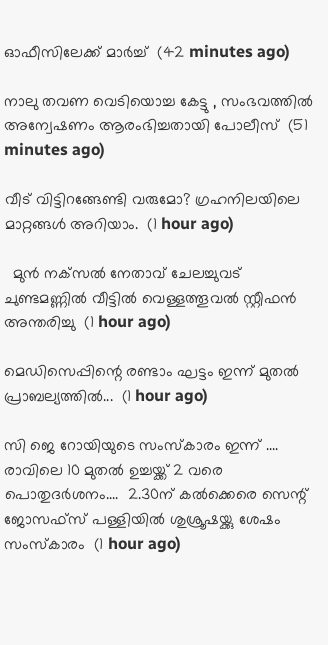ഓഫീസിലേക്ക് മാർച്ച്  (42 minutes ago)

നാലു തവണ വെടിയൊച്ച കേട്ടു , സംഭവത്തിൽ അന്വേഷണം ആരംഭിച്ചതായി പോലീസ്  (51 minutes ago)

വീട് വിട്ടിറങ്ങേണ്ടി വരുമോ? ഗ്രഹനിലയിലെ മാറ്റങ്ങൾ അറിയാം.  (1 hour ago)

  മുൻ നക്‌സൽ നേതാവ് ചേലച്ചുവട് ചുണ്ടമണ്ണിൽ വീട്ടിൽ വെള്ളത്തൂവൽ സ്റ്റീഫൻ അന്തരിച്ചു  (1 hour ago)

മെഡിസെപ്പിന്റെ രണ്ടാം ഘട്ടം ഇന്ന് മുതൽ പ്രാബല്യത്തിൽ...  (1 hour ago)

സി ജെ റോയിയുടെ സംസ്‌കാരം ഇന്ന് .... രാവിലെ 10 മുതല്‍ ഉച്ചയ്ക്ക് 2 വരെ പൊതുദർശനം....  2.30ന് കല്‍ക്കെരെ സെന്റ് ജോസഫ്‌സ് പള്ളിയില്‍ ശുശ്രൂഷയ്ക്കു ശേഷം സംസ്‌കാരം  (1 hour ago)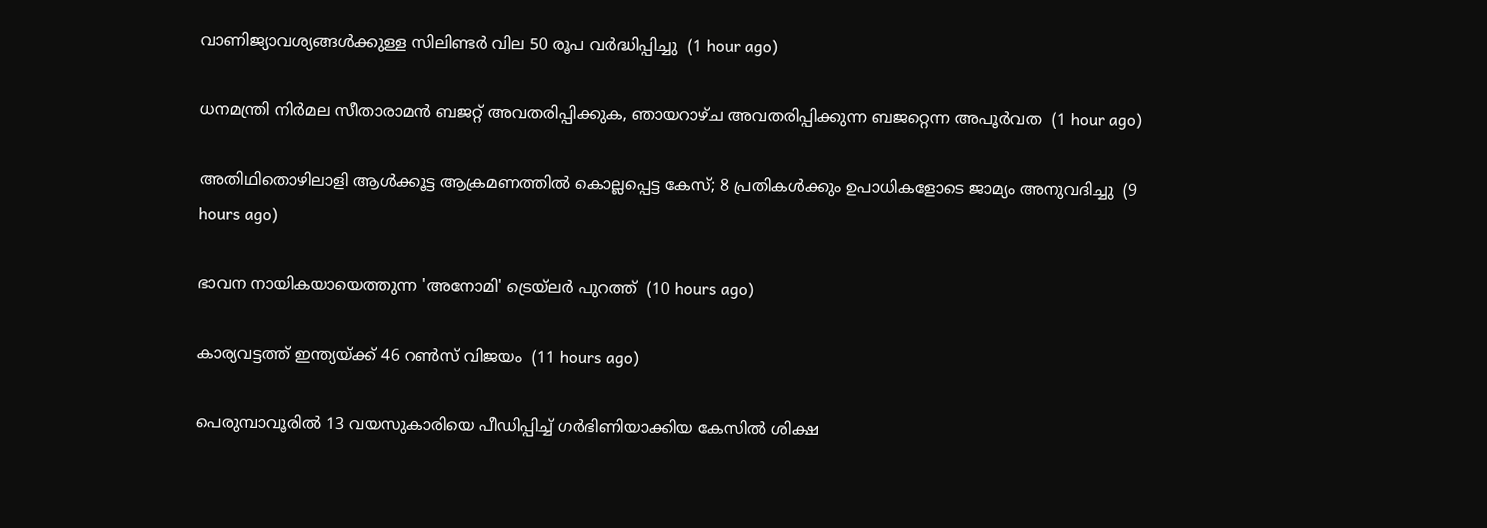വാണിജ്യാവശ്യങ്ങള്‍ക്കുള്ള സിലിണ്ടര്‍ വില 50 രൂപ വർദ്ധിപ്പിച്ചു  (1 hour ago)

ധനമന്ത്രി നിർമല സീതാരാമൻ ബജറ്റ് അവതരിപ്പിക്കുക, ഞായറാഴ്ച അവതരിപ്പിക്കുന്ന ബജറ്റെന്ന അപൂർവത  (1 hour ago)

അതിഥിതൊഴിലാളി ആള്‍ക്കൂട്ട ആക്രമണത്തില്‍ കൊല്ലപ്പെട്ട കേസ്; 8 പ്രതികള്‍ക്കും ഉപാധികളോടെ ജാമ്യം അനുവദിച്ചു  (9 hours ago)

ഭാവന നായികയായെത്തുന്ന 'അനോമി' ട്രെയ്‌ലര്‍ പുറത്ത്  (10 hours ago)

കാര്യവട്ടത്ത് ഇന്ത്യയ്ക്ക് 46 റണ്‍സ് വിജയം  (11 hours ago)

പെരുമ്പാവൂരില്‍ 13 വയസുകാരിയെ പീഡിപ്പിച്ച് ഗര്‍ഭിണിയാക്കിയ കേസില്‍ ശിക്ഷ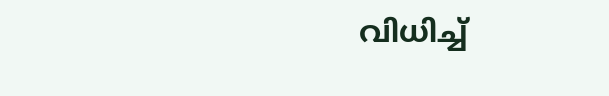വിധിച്ച്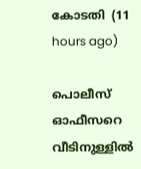കോടതി  (11 hours ago)

പൊലീസ് ഓഫീസറെ വീടിനുള്ളില്‍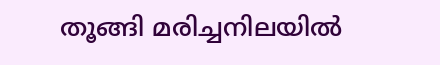തൂങ്ങി മരിച്ചനിലയില്‍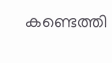കണ്ടെത്തി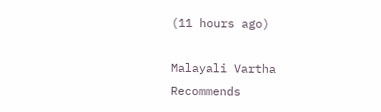(11 hours ago)

Malayali Vartha Recommends